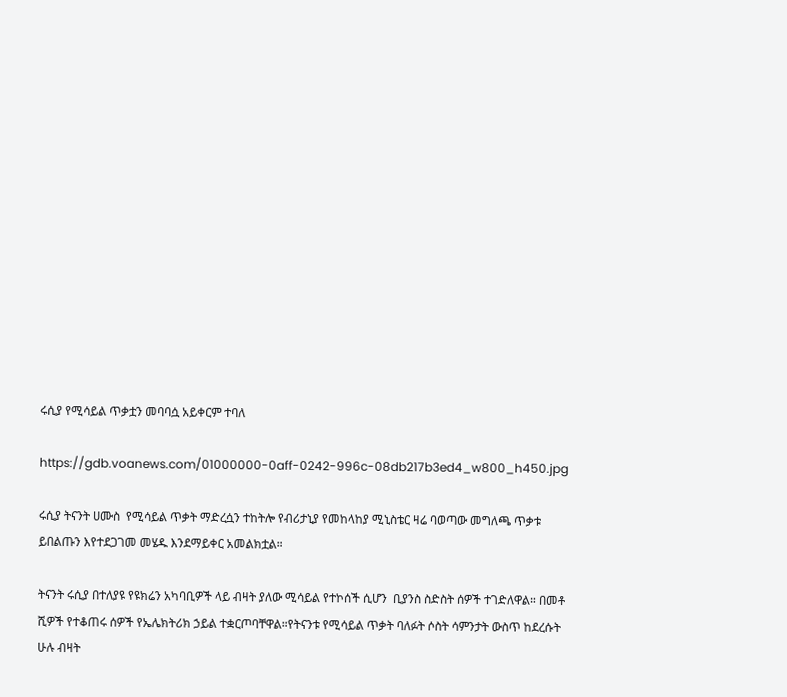ሩሲያ የሚሳይል ጥቃቷን መባባሷ አይቀርም ተባለ

https://gdb.voanews.com/01000000-0aff-0242-996c-08db217b3ed4_w800_h450.jpg

ሩሲያ ትናንት ሀሙስ  የሚሳይል ጥቃት ማድረሷን ተከትሎ የብሪታኒያ የመከላከያ ሚኒስቴር ዛሬ ባወጣው መግለጫ ጥቃቱ ይበልጡን እየተደጋገመ መሄዱ እንደማይቀር አመልክቷል።

ትናንት ሩሲያ በተለያዩ የዩክሬን አካባቢዎች ላይ ብዛት ያለው ሚሳይል የተኮሰች ሲሆን  ቢያንስ ስድስት ሰዎች ተገድለዋል። በመቶ ሺዎች የተቆጠሩ ሰዎች የኤሌክትሪክ ኃይል ተቋርጦባቸዋል።የትናንቱ የሚሳይል ጥቃት ባለፉት ሶስት ሳምንታት ውስጥ ከደረሱት ሁሉ ብዛት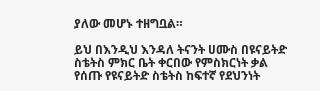ያለው መሆኑ ተዘግቧል።

ይህ በእንዲህ እንዳለ ትናንት ሀሙስ በዩናይትድ ስቴትስ ምክር ቤት ቀርበው የምስክርነት ቃል የሰጡ የዩናይትድ ስቴትስ ከፍተኛ የደህንነት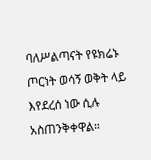ባለሥልጣናት የዩክሬኑ ጦርነት ወሳኝ ወቅት ላይ እየደረሰ ነው ሲሉ አስጠንቅቀዋል።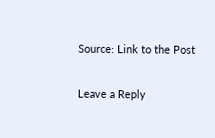Source: Link to the Post

Leave a Reply